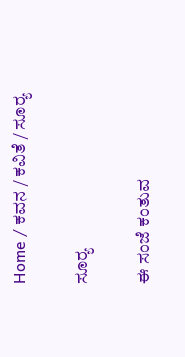Home / ಕವನ / ಕವಿತೆ / ಸೂರ್‍ಯ

ಸೂರ್‍ಯ

ಈ ಸಂಜೆ ಕಂತುವ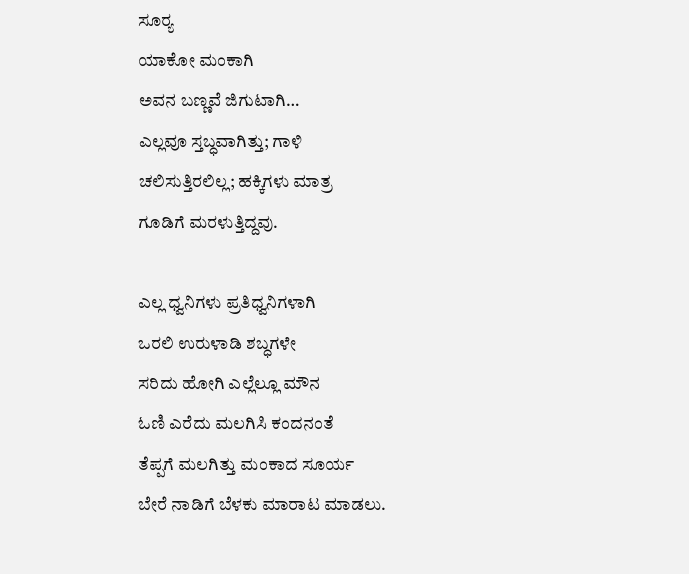ಸೂರ್‍ಯ
ಯಾಕೋ ಮಂಕಾಗಿ
ಅವನ ಬಣ್ಣವೆ ಜಿಗುಟಾಗಿ…
ಎಲ್ಲವೂ ಸ್ತಬ್ಧವಾಗಿತ್ತು; ಗಾಳಿ
ಚಲಿಸುತ್ತಿರಲಿಲ್ಲ; ಹಕ್ಕಿಗಳು ಮಾತ್ರ
ಗೂಡಿಗೆ ಮರಳುತ್ತಿದ್ದವು.

ಎಲ್ಲ ಧ್ವನಿಗಳು ಪ್ರತಿಧ್ವನಿಗಳಾಗಿ
ಒರಲಿ ಉರುಳಾಡಿ ಶಬ್ಧಗಳೇ
ಸರಿದು ಹೋಗಿ ಎಲ್ಲೆಲ್ಲೂ ಮೌನ
ಓಣಿ ಎರೆದು ಮಲಗಿಸಿ ಕಂದನಂತೆ
ತೆಪ್ಪಗೆ ಮಲಗಿತ್ತು ಮಂಕಾದ ಸೂರ್ಯ
ಬೇರೆ ನಾಡಿಗೆ ಬೆಳಕು ಮಾರಾಟ ಮಾಡಲು.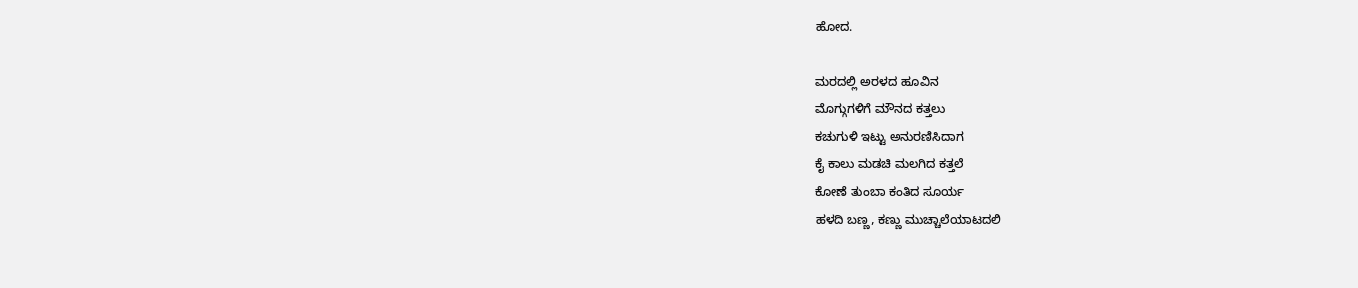ಹೋದ.

ಮರದಲ್ಲಿ ಅರಳದ ಹೂವಿನ
ಮೊಗ್ಗುಗಳಿಗೆ ಮೌನದ ಕತ್ತಲು
ಕಚುಗುಳಿ ಇಟ್ಟು ಅನುರಣಿಸಿದಾಗ
ಕೈ ಕಾಲು ಮಡಚಿ ಮಲಗಿದ ಕತ್ತಲೆ
ಕೋಣೆ ತುಂಬಾ ಕಂತಿದ ಸೂರ್ಯ
ಹಳದಿ ಬಣ್ಣ, ಕಣ್ಣು ಮುಚ್ಚಾಲೆಯಾಟದಲಿ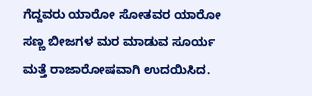ಗೆದ್ದವರು ಯಾರೋ ಸೋತವರ ಯಾರೋ
ಸಣ್ಣ ಬೀಜಗಳ ಮರ ಮಾಡುವ ಸೂರ್ಯ
ಮತ್ತೆ ರಾಜಾರೋಷವಾಗಿ ಉದಯಿಸಿದ.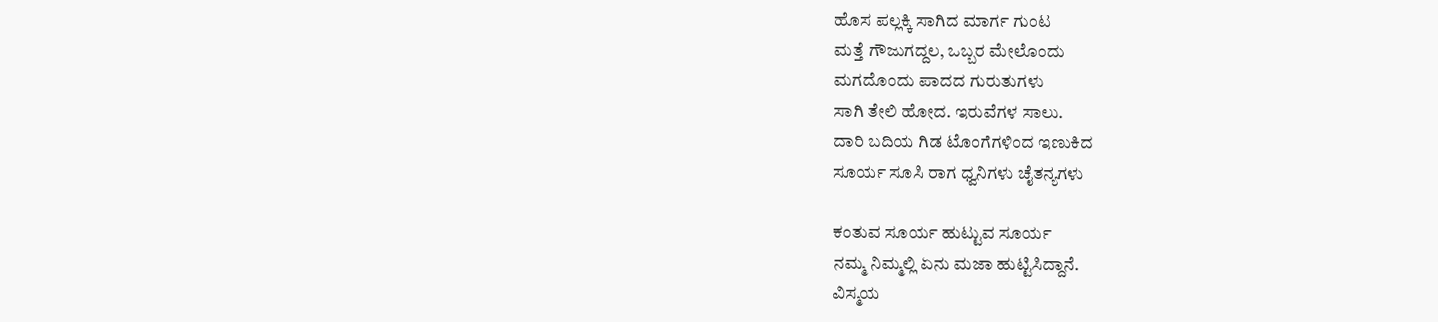ಹೊಸ ಪಲ್ಲಕ್ಕಿ ಸಾಗಿದ ಮಾರ್ಗ ಗುಂಟ
ಮತ್ತೆ ಗೌಜುಗದ್ದಲ, ಒಬ್ಬರ ಮೇಲೊಂದು
ಮಗದೊಂದು ಪಾದದ ಗುರುತುಗಳು
ಸಾಗಿ ತೇಲಿ ಹೋದ. ಇರುವೆಗಳ ಸಾಲು.
ದಾರಿ ಬದಿಯ ಗಿಡ ಟೊಂಗೆಗಳಿಂದ ಇಣುಕಿದ
ಸೂರ್ಯ ಸೂಸಿ ರಾಗ ಧ್ವನಿಗಳು ಚೈತನ್ಯಗಳು

ಕಂತುವ ಸೂರ್ಯ ಹುಟ್ಟುವ ಸೂರ್ಯ
ನಮ್ಮ ನಿಮ್ಮಲ್ಲಿ ಏನು ಮಜಾ ಹುಟ್ಟಿಸಿದ್ದಾನೆ.
ವಿಸ್ಮಯ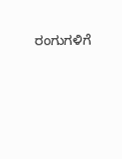ರಂಗುಗಳಿಗೆ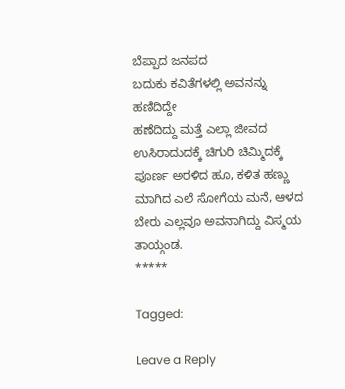ಬೆಪ್ಪಾದ ಜನಪದ
ಬದುಕು ಕವಿತೆಗಳಲ್ಲಿ ಅವನನ್ನು ಹಣಿದಿದ್ದೇ
ಹಣೆದಿದ್ದು ಮತ್ತೆ ಎಲ್ಲಾ ಜೀವದ
ಉಸಿರಾದುದಕ್ಕೆ ಚಿಗುರಿ ಚಿಮ್ಮಿದಕ್ಕೆ
ಪೂರ್ಣ ಅರಳಿದ ಹೂ, ಕಳಿತ ಹಣ್ಣು
ಮಾಗಿದ ಎಲೆ ಸೋಗೆಯ ಮನೆ, ಆಳದ
ಬೇರು ಎಲ್ಲವೂ ಅವನಾಗಿದ್ದು ವಿಸ್ಮಯ ತಾಯ್ಗಂಡ.
*****

Tagged:

Leave a Reply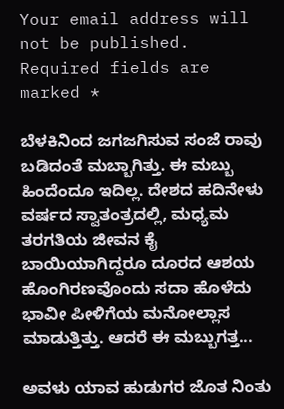Your email address will not be published. Required fields are marked *

ಬೆಳಕಿನಿಂದ ಜಗಜಗಿಸುವ ಸಂಜೆ ರಾವು ಬಡಿದಂತೆ ಮಬ್ಬಾಗಿತ್ತು. ಈ ಮಬ್ಬು ಹಿಂದೆಂದೂ ಇದಿಲ್ಲ. ದೇಶದ ಹದಿನೇಳು ವರ್ಷದ ಸ್ವಾತಂತ್ರದಲ್ಲಿ, ಮಧ್ಯಮ ತರಗತಿಯ ಜೀವನ ಕೈ ಬಾಯಿಯಾಗಿದ್ದರೂ ದೂರದ ಆಶಯ ಹೊಂಗಿರಣವೊಂದು ಸದಾ ಹೊಳೆದು ಭಾವೀ ಪೀಳಿಗೆಯ ಮನೋಲ್ಲಾಸ ಮಾಡುತ್ತಿತ್ತು. ಆದರೆ ಈ ಮಬ್ಬುಗತ್ತ...

ಅವಳು ಯಾವ ಹುಡುಗರ ಜೊತ ನಿಂತು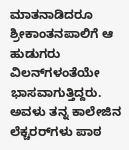ಮಾತನಾಡಿದರೂ ಶ್ರೀಕಾಂತನಪಾಲಿಗೆ ಆ ಹುಡುಗರು ವಿಲನ್‌ಗಳಂತೆಯೇ ಭಾಸವಾಗುತ್ತಿದ್ದರು. ಅವಳು ತನ್ನ ಕಾಲೇಜಿನ ಲೆಕ್ಚರರ್‌ಗಳು ಪಾಠ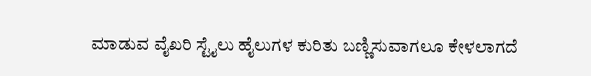ಮಾಡುವ ವೈಖರಿ ಸ್ಟೈಲು ಹೈಲುಗಳ ಕುರಿತು ಬಣ್ಣಿಸುವಾಗಲೂ ಕೇಳಲಾಗದೆ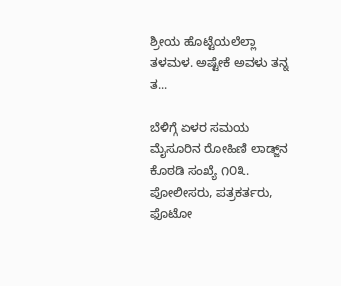ಶ್ರೀಯ ಹೊಟ್ಟೆಯಲೆಲ್ಲಾ ತಳಮಳ. ಅಷ್ಟೇಕೆ ಅವಳು ತನ್ನ ತ...

ಬೆಳಿಗ್ಗೆ ಏಳರ ಸಮಯ ಮೈಸೂರಿನ ರೋಹಿಣಿ ಲಾಡ್ಜ್‌ನ ಕೊಠಡಿ ಸಂಖ್ಯೆ ೧೦೩. ಪೋಲೀಸರು, ಪತ್ರಕರ್ತರು, ಫೊಟೋ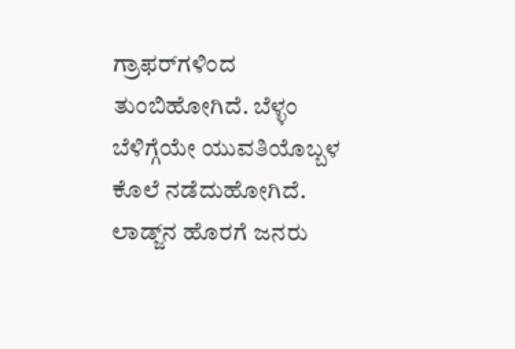ಗ್ರಾಫರ್‌ಗಳಿಂದ ತುಂಬಿಹೋಗಿದೆ. ಬೆಳ್ಳಂ ಬೆಳಿಗ್ಗೆಯೇ ಯುವತಿಯೊಬ್ಬಳ ಕೊಲೆ ನಡೆದುಹೋಗಿದೆ. ಲಾಡ್ಜ್‌ನ ಹೊರಗೆ ಜನರು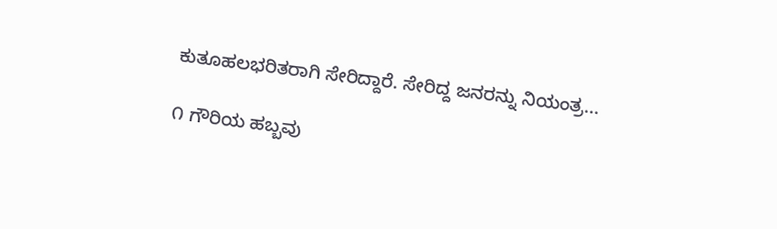ಕುತೂಹಲಭರಿತರಾಗಿ ಸೇರಿದ್ದಾರೆ. ಸೇರಿದ್ದ ಜನರನ್ನು ನಿಯಂತ್ರ...

೧ ಗೌರಿಯ ಹಬ್ಬವು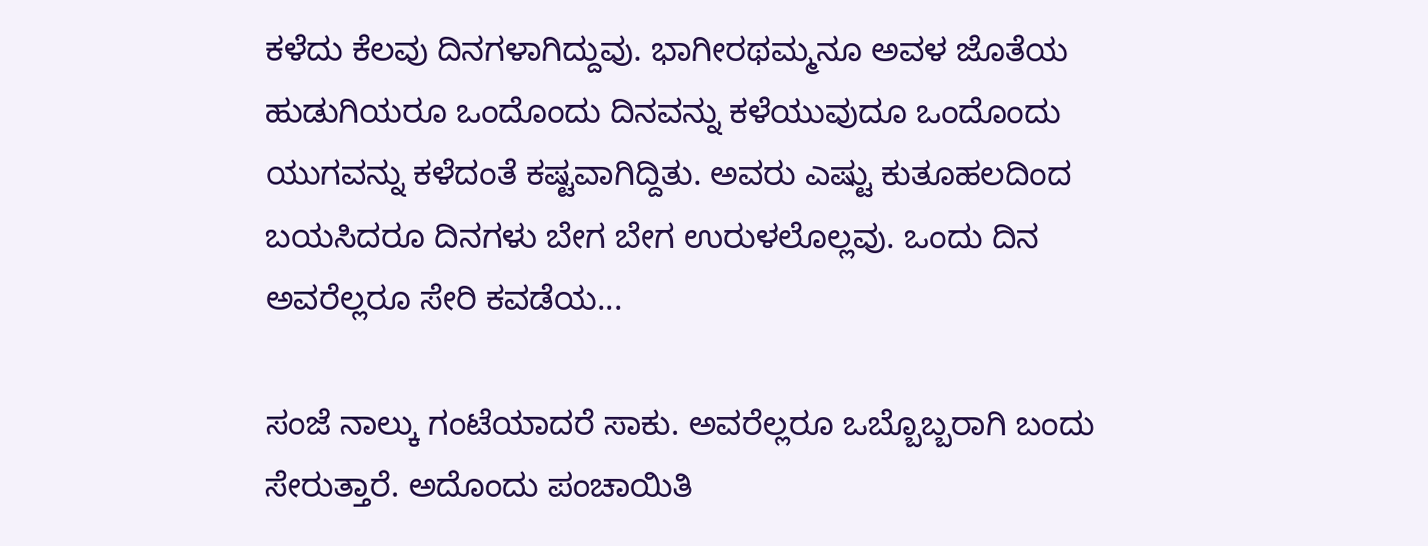ಕಳೆದು ಕೆಲವು ದಿನಗಳಾಗಿದ್ದುವು. ಭಾಗೀರಥಮ್ಮನೂ ಅವಳ ಜೊತೆಯ ಹುಡುಗಿಯರೂ ಒಂದೊಂದು ದಿನವನ್ನು ಕಳೆಯುವುದೂ ಒಂದೊಂದು ಯುಗವನ್ನು ಕಳೆದಂತೆ ಕಷ್ಟವಾಗಿದ್ದಿತು. ಅವರು ಎಷ್ಟು ಕುತೂಹಲದಿಂದ ಬಯಸಿದರೂ ದಿನಗಳು ಬೇಗ ಬೇಗ ಉರುಳಲೊಲ್ಲವು. ಒಂದು ದಿನ ಅವರೆಲ್ಲರೂ ಸೇರಿ ಕವಡೆಯ...

ಸಂಜೆ ನಾಲ್ಕು ಗಂಟೆಯಾದರೆ ಸಾಕು. ಅವರೆಲ್ಲರೂ ಒಬ್ಬೊಬ್ಬರಾಗಿ ಬಂದು ಸೇರುತ್ತಾರೆ. ಅದೊಂದು ಪಂಚಾಯಿತಿ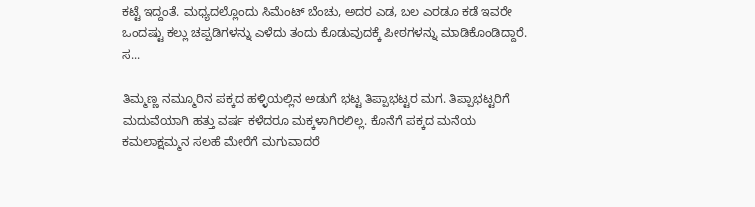ಕಟ್ಟೆ ಇದ್ದಂತೆ. ಮಧ್ಯದಲ್ಲೊಂದು ಸಿಮೆಂಟ್ ಬೆಂಚು, ಅದರ ಎಡ, ಬಲ ಎರಡೂ ಕಡೆ ಇವರೇ ಒಂದಷ್ಟು ಕಲ್ಲು ಚಪ್ಪಡಿಗಳನ್ನು ಎಳೆದು ತಂದು ಕೊಡುವುದಕ್ಕೆ ಪೀಠಗಳನ್ನು ಮಾಡಿಕೊಂಡಿದ್ದಾರೆ. ಸ...

ತಿಮ್ಮಣ್ಣ ನಮ್ಮೂರಿನ ಪಕ್ಕದ ಹಳ್ಳಿಯಲ್ಲಿನ ಅಡುಗೆ ಭಟ್ಟ ತಿಪ್ಪಾಭಟ್ಟರ ಮಗ. ತಿಪ್ಪಾಭಟ್ಟರಿಗೆ ಮದುವೆಯಾಗಿ ಹತ್ತು ವರ್ಷ ಕಳೆದರೂ ಮಕ್ಕಳಾಗಿರಲಿಲ್ಲ. ಕೊನೆಗೆ ಪಕ್ಕದ ಮನೆಯ ಕಮಲಾಕ್ಷಮ್ಮನ ಸಲಹೆ ಮೇರೆಗೆ ಮಗುವಾದರೆ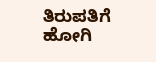ತಿರುಪತಿಗೆ ಹೋಗಿ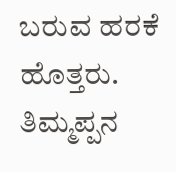ಬರುವ ಹರಕೆ ಹೊತ್ತರು. ತಿಮ್ಮಪ್ಪನ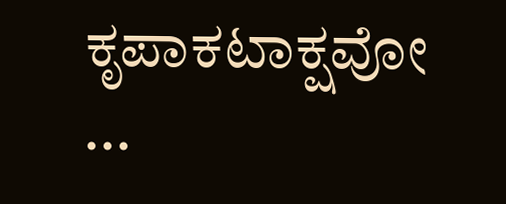ಕೃಪಾಕಟಾಕ್ಷವೋ ...